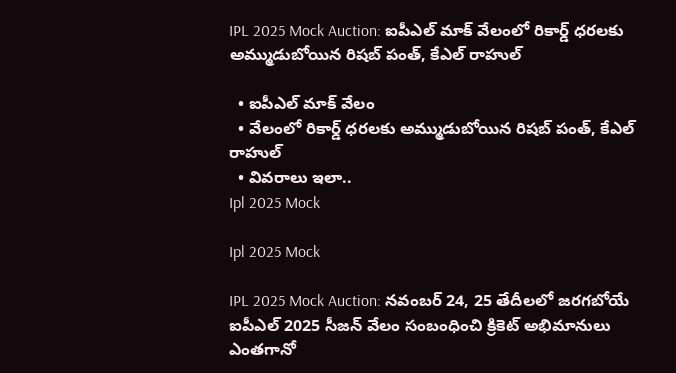IPL 2025 Mock Auction: ఐపీఎల్ మాక్ వేలంలో రికార్డ్ ధరలకు అమ్ముడుబోయిన రిషబ్ పంత్, కేఎల్ రాహుల్

  • ఐపీఎల్ మాక్ వేలం
  • వేలంలో రికార్డ్ ధరలకు అమ్ముడుబోయిన రిషబ్ పంత్, కేఎల్ రాహుల్
  • వివరాలు ఇలా..
Ipl 2025 Mock

Ipl 2025 Mock

IPL 2025 Mock Auction: నవంబర్ 24, 25 తేదీలలో జరగబోయే ఐపీఎల్ 2025 సీజన్ వేలం సంబంధించి క్రికెట్ అభిమానులు ఎంతగానో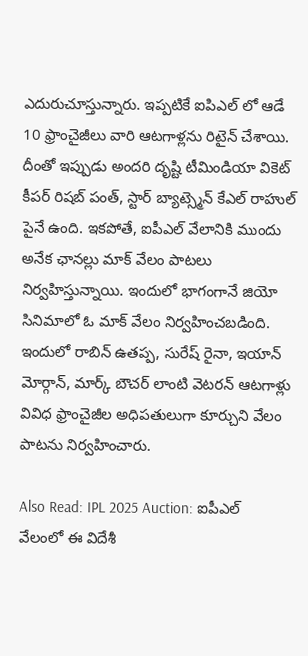ఎదురుచూస్తున్నారు. ఇప్పటికే ఐపిఎల్ లో ఆడే 10 ఫ్రాంచైజీలు వారి ఆటగాళ్లను రిటైన్ చేశాయి. దీంతో ఇప్పుడు అందరి దృష్టి టీమిండియా వికెట్ కీపర్ రిషబ్ పంత్, స్టార్ బ్యాట్స్మెన్ కేఎల్ రాహుల్ పైనే ఉంది. ఇకపోతే, ఐపీఎల్ వేలానికి ముందు అనేక ఛానల్లు మాక్ వేలం పాటలు నిర్వహిస్తున్నాయి. ఇందులో భాగంగానే జియో సినిమాలో ఓ మాక్ వేలం నిర్వహించబడింది. ఇందులో రాబిన్ ఉతప్ప, సురేష్ రైనా, ఇయాన్ మోర్గాన్, మార్క్ బౌచర్ లాంటి వెటరన్ ఆటగాళ్లు వివిధ ఫ్రాంచైజీల అధిపతులుగా కూర్చుని వేలం పాటను నిర్వహించారు.

Also Read: IPL 2025 Auction: ఐపీఎల్ వేలంలో ఈ విదేశీ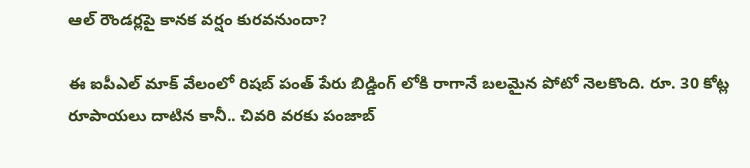ఆల్ రౌండర్లపై కానక వర్షం కురవనుందా?

ఈ ఐపీఎల్ మాక్ వేలంలో రిషబ్ పంత్ పేరు బిడ్డింగ్ లోకి రాగానే బలమైన పోటో నెలకొంది. రూ. 30 కోట్ల రూపాయలు దాటిన కానీ.. చివరి వరకు పంజాబ్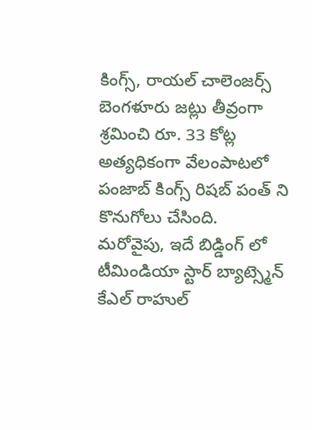కింగ్స్, రాయల్ చాలెంజర్స్ బెంగళూరు జట్లు తీవ్రంగా శ్రమించి రూ. 33 కోట్ల అత్యధికంగా వేలంపాటలో పంజాబ్ కింగ్స్ రిషబ్ పంత్ ని కొనుగోలు చేసింది. మరోవైపు, ఇదే బిడ్డింగ్ లో టీమిండియా స్టార్ బ్యాట్స్మెన్ కేఎల్ రాహుల్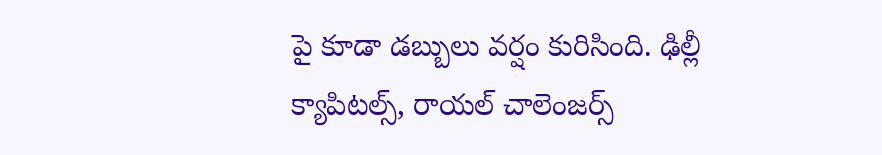పై కూడా డబ్బులు వర్షం కురిసింది. ఢిల్లీ క్యాపిటల్స్, రాయల్ చాలెంజర్స్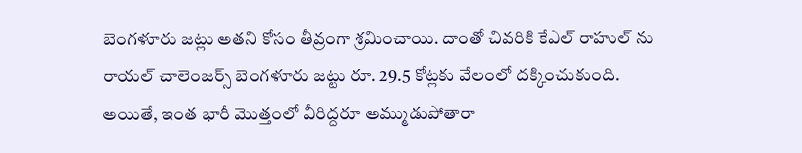బెంగళూరు జట్లు అతని కోసం తీవ్రంగా శ్రమించాయి. దాంతో చివరికి కేఎల్ రాహుల్ ను రాయల్ చాలెంజర్స్ బెంగళూరు జట్టు రూ. 29.5 కోట్లకు వేలంలో దక్కించుకుంది. అయితే, ఇంత భారీ మొత్తంలో వీరిద్దరూ అమ్ముడుపోతారా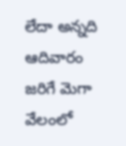లేదా అన్నది ఆదివారం జరిగే మెగా వేలంలో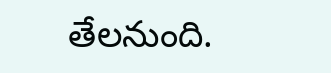తేలనుంది.